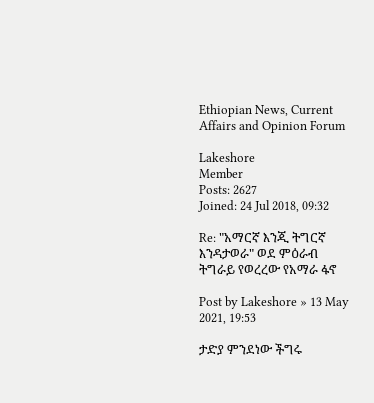Ethiopian News, Current Affairs and Opinion Forum

Lakeshore
Member
Posts: 2627
Joined: 24 Jul 2018, 09:32

Re: "አማርኛ እንጂ ትግርኛ እንዳታወራ" ወደ ምዕራብ ትግራይ የወረረው የአማራ ፋኖ

Post by Lakeshore » 13 May 2021, 19:53

ታድያ ምንደነው ችግሩ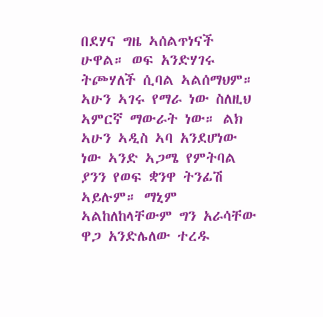በደሃና ግዜ ኣሰልጥነናች ሁዋል። ወፍ አንድሃገሩ ትጮሃለች ሲባል ኣልሰማህም። ኣሁን ኣገሩ የማራ ነው ስለዚህ ኣምርኛ ማውራት ነው። ልክ ኣሁን ኣዲስ ኣባ አንደሆነው ነው ኣንድ ኣጋሜ የምትባል ያንን የወፍ ቋንዋ ትንፊሽ ኣይሉም። ማኒም ኣልከለከላቸውም ግን አራሳቸው ዋጋ አንድሌለው ተረዱ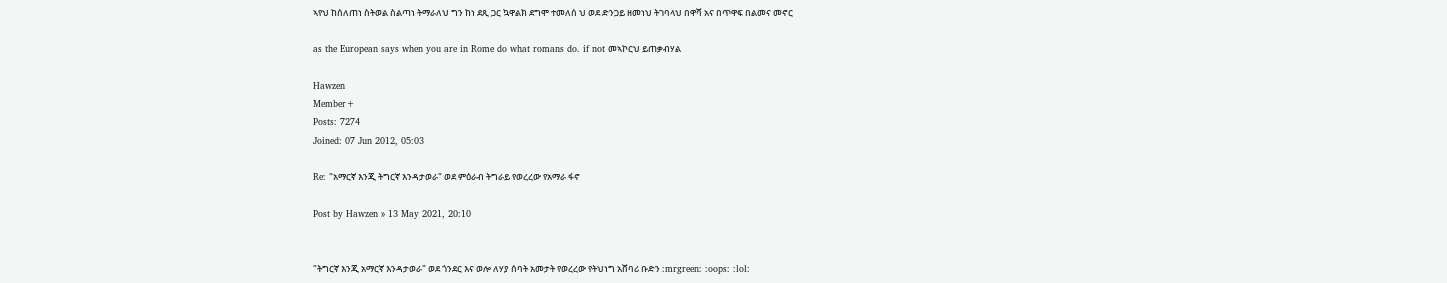ኣየህ ከሰለጠነ ስትወል ስልጣነ ትማራለህ ግን ከነ ደጺ ጋር ኳዋልክ ደግሞ ተመለሰ ህ ወደ ድንጋይ ዘመነህ ትገባላህ በዋሻ አና በጥዋፍ በልመና መኖር

as the European says when you are in Rome do what romans do. if not መኣኮርህ ይጠቃብሃል

Hawzen
Member+
Posts: 7274
Joined: 07 Jun 2012, 05:03

Re: "አማርኛ እንጂ ትግርኛ እንዳታወራ" ወደ ምዕራብ ትግራይ የወረረው የአማራ ፋኖ

Post by Hawzen » 13 May 2021, 20:10


"ትግርኛ እንጂ አማርኛ እንዳታወራ" ወደ ጎንደር እና ወሎ ለሃያ ሰባት አመታት የወረረው የትህነግ አሸባሪ ቡድን :mrgreen: :oops: :lol: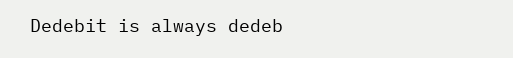Dedebit is always dedeb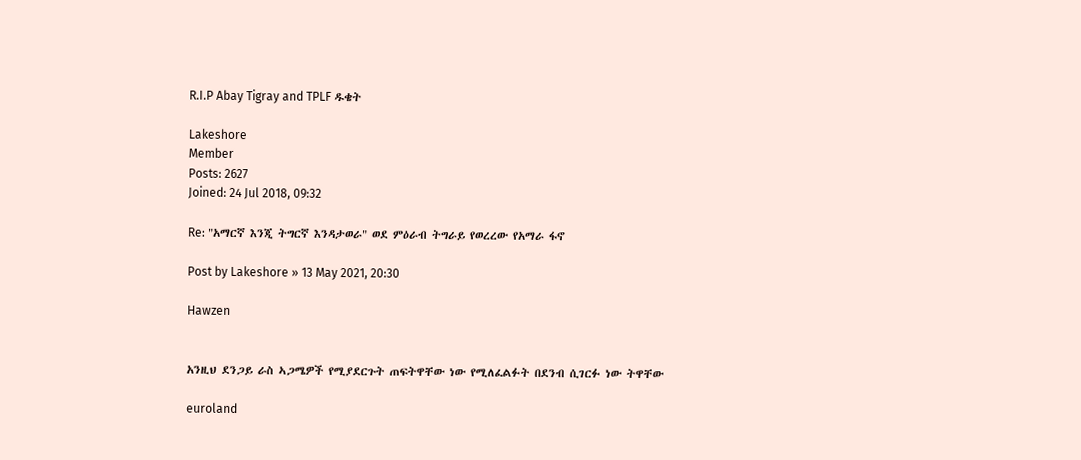R.I.P Abay Tigray and TPLF ዱቄት

Lakeshore
Member
Posts: 2627
Joined: 24 Jul 2018, 09:32

Re: "አማርኛ እንጂ ትግርኛ እንዳታወራ" ወደ ምዕራብ ትግራይ የወረረው የአማራ ፋኖ

Post by Lakeshore » 13 May 2021, 20:30

Hawzen


አንዚህ ደንጋይ ራስ ኣጋሜዎች የሚያደርጉት ጠፍትዋቸው ነው የሚለፈልፉት በደንብ ሲገርፉ ነው ትዋቸው

euroland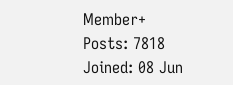Member+
Posts: 7818
Joined: 08 Jun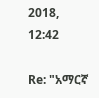2018, 12:42

Re: "አማርኛ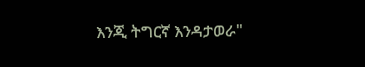እንጂ ትግርኛ እንዳታወራ"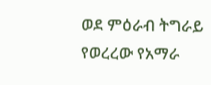ወደ ምዕራብ ትግራይ የወረረው የአማራ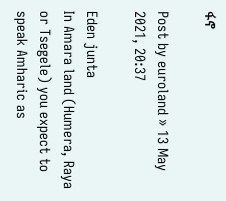ፋኖ

Post by euroland » 13 May 2021, 20:37

Eden junta
In Amara land (Humera, Raya or Tsegele) you expect to speak Amharic as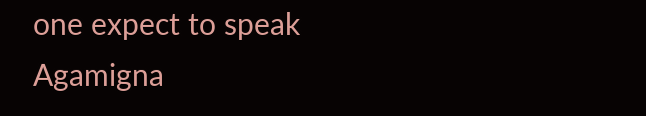one expect to speak Agamigna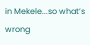in Mekele...so what’s wrong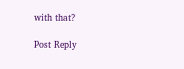with that?

Post Reply